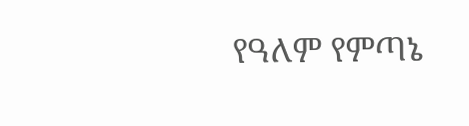የዓለም የምጣኔ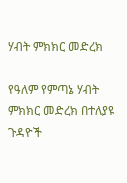ሃብት ምክክር መድረክ

የዓለም የምጣኔ ሃብት ምክክር መድረክ በተለያዩ ጉዳዮች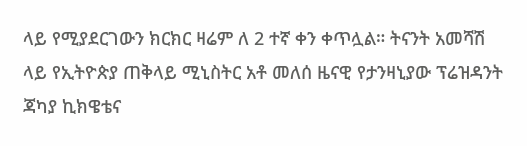ላይ የሚያደርገውን ክርክር ዛሬም ለ 2 ተኛ ቀን ቀጥሏል። ትናንት አመሻሽ ላይ የኢትዮጵያ ጠቅላይ ሚኒስትር አቶ መለሰ ዜናዊ የታንዛኒያው ፕሬዝዳንት ጃካያ ኪክዌቴና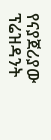የናያጀሪያው ፕሬዝዳንት